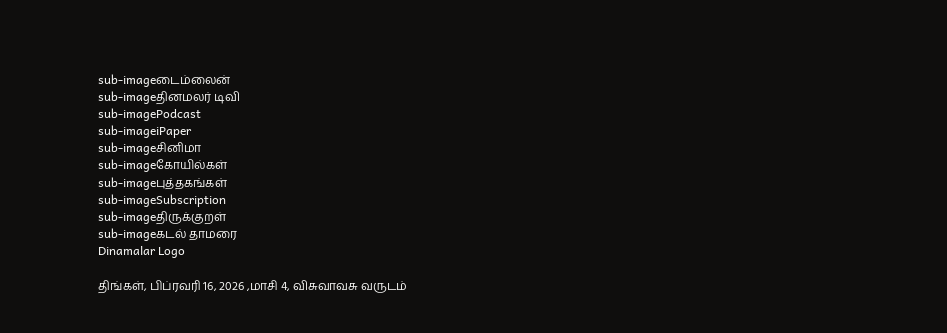sub-imageடைம்லைன்
sub-imageதினமலர் டிவி
sub-imagePodcast
sub-imageiPaper
sub-imageசினிமா
sub-imageகோயில்கள்
sub-imageபுத்தகங்கள்
sub-imageSubscription
sub-imageதிருக்குறள்
sub-imageகடல் தாமரை
Dinamalar Logo

திங்கள், பிப்ரவரி 16, 2026 ,மாசி 4, விசுவாவசு வருடம்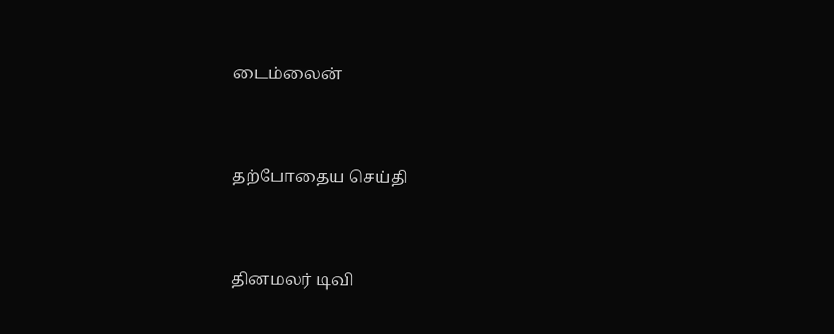டைம்லைன்


தற்போதைய செய்தி


தினமலர் டிவி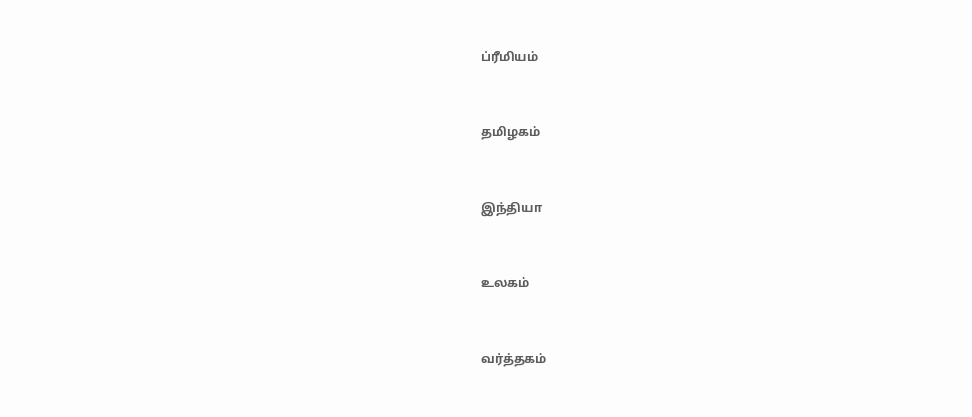ப்ரீமியம்


தமிழகம்


இந்தியா


உலகம்


வர்த்தகம்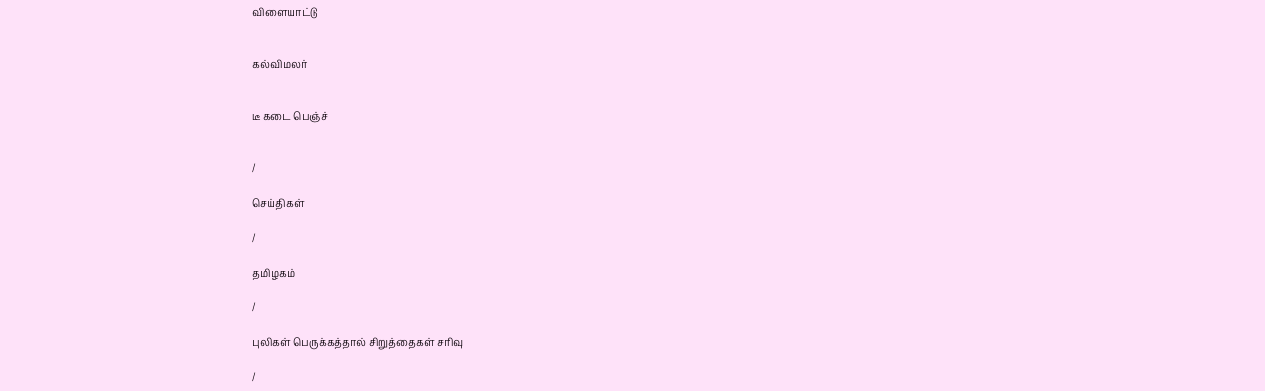விளையாட்டு


கல்விமலர்


டீ கடை பெஞ்ச்


/

செய்திகள்

/

தமிழகம்

/

புலிகள் பெருக்கத்தால் சிறுத்தைகள் சரிவு

/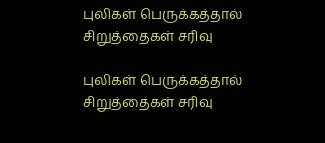புலிகள் பெருக்கத்தால் சிறுத்தைகள் சரிவு

புலிகள் பெருக்கத்தால் சிறுத்தைகள் சரிவு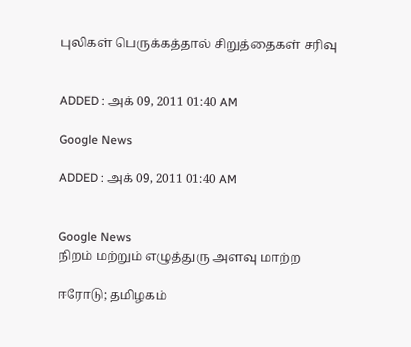புலிகள் பெருக்கத்தால் சிறுத்தைகள் சரிவு


ADDED : அக் 09, 2011 01:40 AM

Google News

ADDED : அக் 09, 2011 01:40 AM


Google News
நிறம் மற்றும் எழுத்துரு அளவு மாற்ற

ஈரோடு; தமிழகம்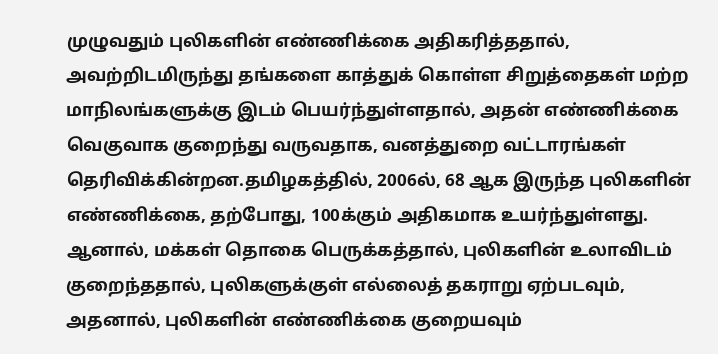முழுவதும் புலிகளின் எண்ணிக்கை அதிகரித்ததால், அவற்றிடமிருந்து தங்களை காத்துக் கொள்ள சிறுத்தைகள் மற்ற மாநிலங்களுக்கு இடம் பெயர்ந்துள்ளதால், அதன் எண்ணிக்கை வெகுவாக குறைந்து வருவதாக, வனத்துறை வட்டாரங்கள் தெரிவிக்கின்றன.தமிழகத்தில், 2006ல், 68 ஆக இருந்த புலிகளின் எண்ணிக்கை, தற்போது, 100க்கும் அதிகமாக உயர்ந்துள்ளது. ஆனால், மக்கள் தொகை பெருக்கத்தால், புலிகளின் உலாவிடம் குறைந்ததால், புலிகளுக்குள் எல்லைத் தகராறு ஏற்படவும், அதனால், புலிகளின் எண்ணிக்கை குறையவும்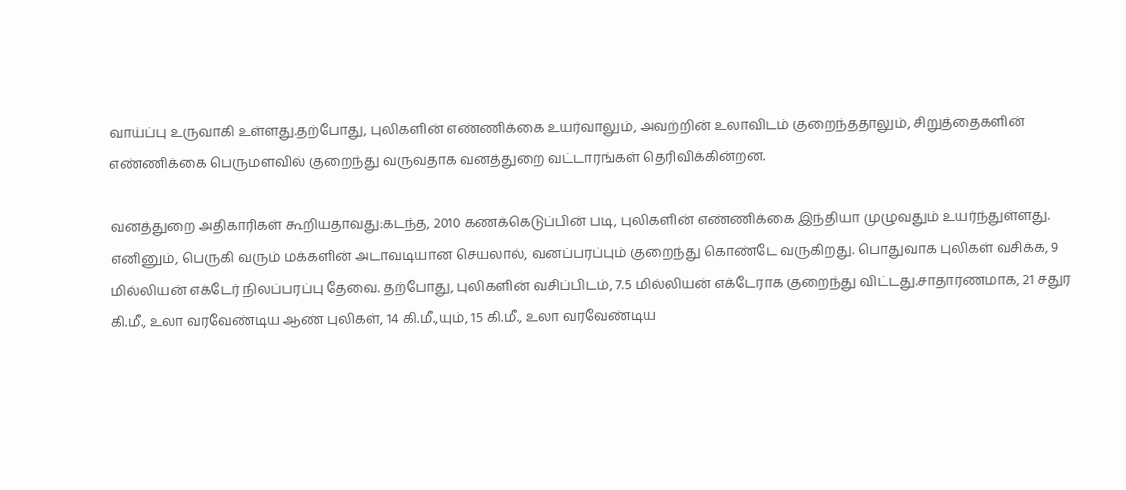வாய்ப்பு உருவாகி உள்ளது.தற்போது, புலிகளின் எண்ணிக்கை உயர்வாலும், அவற்றின் உலாவிடம் குறைந்ததாலும், சிறுத்தைகளின் எண்ணிக்கை பெருமளவில் குறைந்து வருவதாக வனத்துறை வட்டாரங்கள் தெரிவிக்கின்றன.

வனத்துறை அதிகாரிகள் கூறியதாவது:கடந்த, 2010 கணக்கெடுப்பின் படி, புலிகளின் எண்ணிக்கை இந்தியா முழுவதும் உயர்ந்துள்ளது. எனினும், பெருகி வரும் மக்களின் அடாவடியான செயலால், வனப்பரப்பும் குறைந்து கொண்டே வருகிறது. பொதுவாக புலிகள் வசிக்க, 9 மில்லியன் எக்டேர் நிலப்பரப்பு தேவை. தற்போது, புலிகளின் வசிப்பிடம், 7.5 மில்லியன் எக்டேராக குறைந்து விட்டது.சாதாரணமாக, 21 சதுர கி.மீ., உலா வரவேண்டிய ஆண் புலிகள், 14 கி.மீ.,யும், 15 கி.மீ., உலா வரவேண்டிய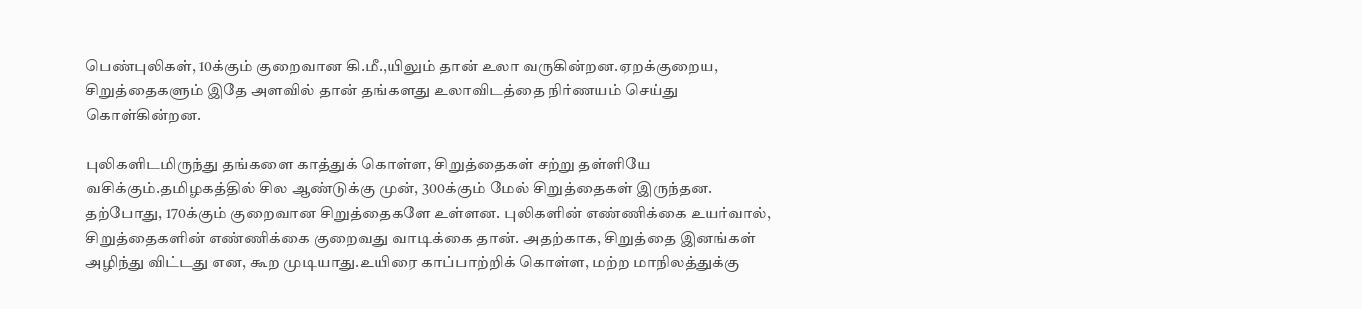பெண்புலிகள், 10க்கும் குறைவான கி.மீ.,யிலும் தான் உலா வருகின்றன.ஏறக்குறைய, சிறுத்தைகளும் இதே அளவில் தான் தங்களது உலாவிடத்தை நிர்ணயம் செய்து கொள்கின்றன.

புலிகளிடமிருந்து தங்களை காத்துக் கொள்ள, சிறுத்தைகள் சற்று தள்ளியே வசிக்கும்.தமிழகத்தில் சில ஆண்டுக்கு முன், 300க்கும் மேல் சிறுத்தைகள் இருந்தன. தற்போது, 170க்கும் குறைவான சிறுத்தைகளே உள்ளன. புலிகளின் எண்ணிக்கை உயர்வால், சிறுத்தைகளின் எண்ணிக்கை குறைவது வாடிக்கை தான். அதற்காக, சிறுத்தை இனங்கள் அழிந்து விட்டது என, கூற முடியாது.உயிரை காப்பாற்றிக் கொள்ள, மற்ற மாநிலத்துக்கு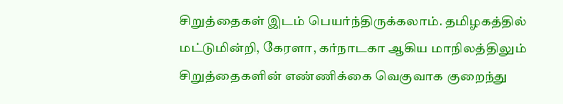சிறுத்தைகள் இடம் பெயர்ந்திருக்கலாம். தமிழகத்தில் மட்டுமின்றி, கேரளா, கர்நாடகா ஆகிய மாநிலத்திலும் சிறுத்தைகளின் எண்ணிக்கை வெகுவாக குறைந்து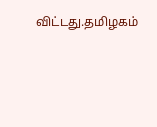விட்டது.தமிழகம்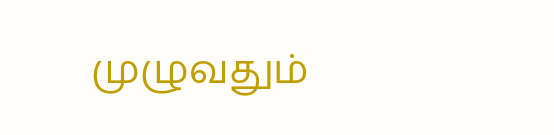முழுவதும்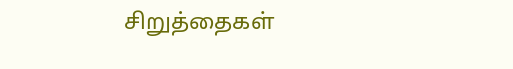சிறுத்தைகள்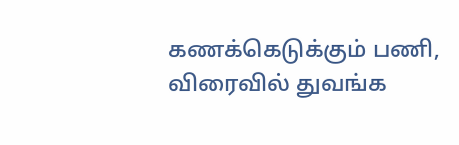கணக்கெடுக்கும் பணி, விரைவில் துவங்க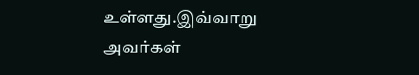உள்ளது.இவ்வாறு அவர்கள்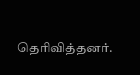தெரிவித்தனர்.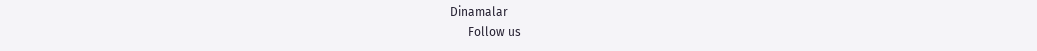Dinamalar
      Follow us